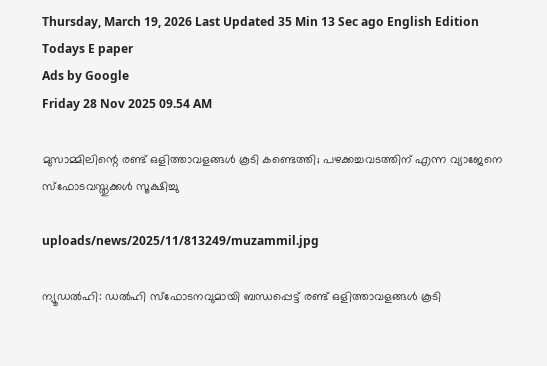Thursday, March 19, 2026 Last Updated 35 Min 13 Sec ago English Edition
Todays E paper
Ads by Google
Friday 28 Nov 2025 09.54 AM

മുസാമ്മിലിന്റെ രണ്ട് ഒളിത്താവളങ്ങള്‍ കൂടി കണ്ടെത്തി; പഴക്കച്ചവടത്തിന് എന്ന വ്യാജേനെ സ്‌ഫോടവസ്തുക്കള്‍ സൂക്ഷിച്ചു

uploads/news/2025/11/813249/muzammil.jpg

ന്യൂഡല്‍ഹി: ഡല്‍ഹി സ്‌ഫോടനവുമായി ബന്ധപ്പെട്ട് രണ്ട് ഒളിത്താവളങ്ങള്‍ കൂടി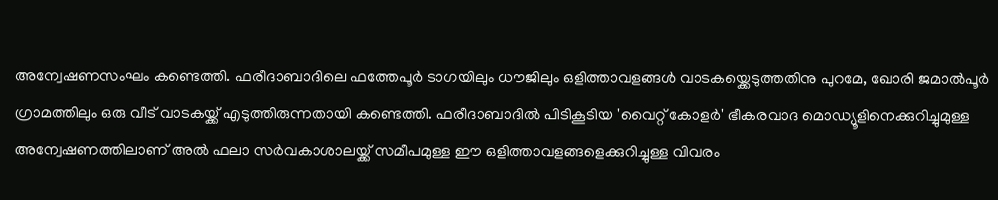അന്വേഷണസംഘം കണ്ടെത്തി. ഫരീദാബാദിലെ ഫത്തേപൂര്‍ ടാഗയിലും ധൗജിലും ഒളിത്താവളങ്ങള്‍ വാടകയ്ക്കെടുത്തതിനു പുറമേ, ഖോരി ജമാല്‍പൂര്‍ ഗ്രാമത്തിലും ഒരു വീട് വാടകയ്ക്ക് എടുത്തിരുന്നതായി കണ്ടെത്തി. ഫരീദാബാദില്‍ പിടികൂടിയ 'വൈറ്റ് കോളര്‍' ഭീകരവാദ മൊഡ്യൂളിനെക്കുറിച്ചുമുള്ള അന്വേഷണത്തിലാണ് അല്‍ ഫലാ സര്‍വകാശാലയ്ക്ക് സമീപമുള്ള ഈ ഒളിത്താവളങ്ങളെക്കുറിച്ചുള്ള വിവരം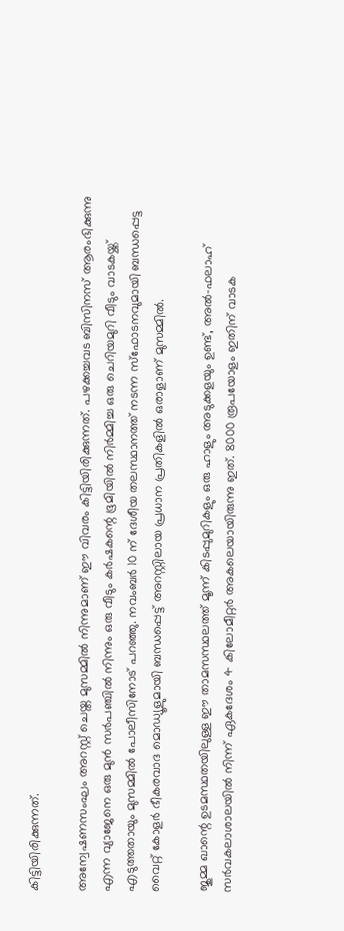കിട്ടിയിരിക്കുന്നത്.

അന്വേഷണസംഘം അറസ്റ്റ് ചെയ്ത മുസമ്മില്‍ നിന്നുമാണ് ഈ വിവരം കിട്ടിയിരിക്കുന്നത്. പഴക്കച്ചവട ബിസിനസ് ആരംഭിക്കുന്നു എന്ന വ്യാജേനെ ഒരു മുന്‍ സര്‍പഞ്ചില്‍ നിന്നും ഒരു വീടും കര്‍ഷകന്റെ ഭൂമിയില്‍ നിര്‍മ്മിച്ച ഒരു ചെറിയമുറി വീടും വാടകയ്ക്ക് എടുത്തതായും മുസമ്മില്‍ പോലീസിനോട് പറഞ്ഞു. നവംബര്‍ 10 ന് ദേശീയ തലസ്ഥാനത്ത് നടന്ന സ്‌ഫോടനവുമായി ബന്ധപ്പെട്ട വൈറ്റ് കോളര്‍ ഭീകരവാദ മൊഡ്യൂളുമായി ബന്ധപ്പെട്ട് അറസ്റ്റിലായ പ്രധാന പ്രതികളില്‍ ഒരാളാണ് മുസമ്മില്‍.

ജുമ്മ ഖാന്റെ ഉടമസ്ഥതയിലുള്ള ഈ താമസസ്ഥലത്ത് മൂന്ന് കിടപ്പുമുറികളും ഒരു ഹാളും അടുക്കളയും ഉണ്ട്, അല്‍-ഫലാഹ് സര്‍വകലാശാലയില്‍ നിന്ന് ഏകദേശം 4 കിലോമീറ്റര്‍ അകലെയായിരുന്നു ഇത്. 8000 രൂപയോളം ഇതിന് വാടക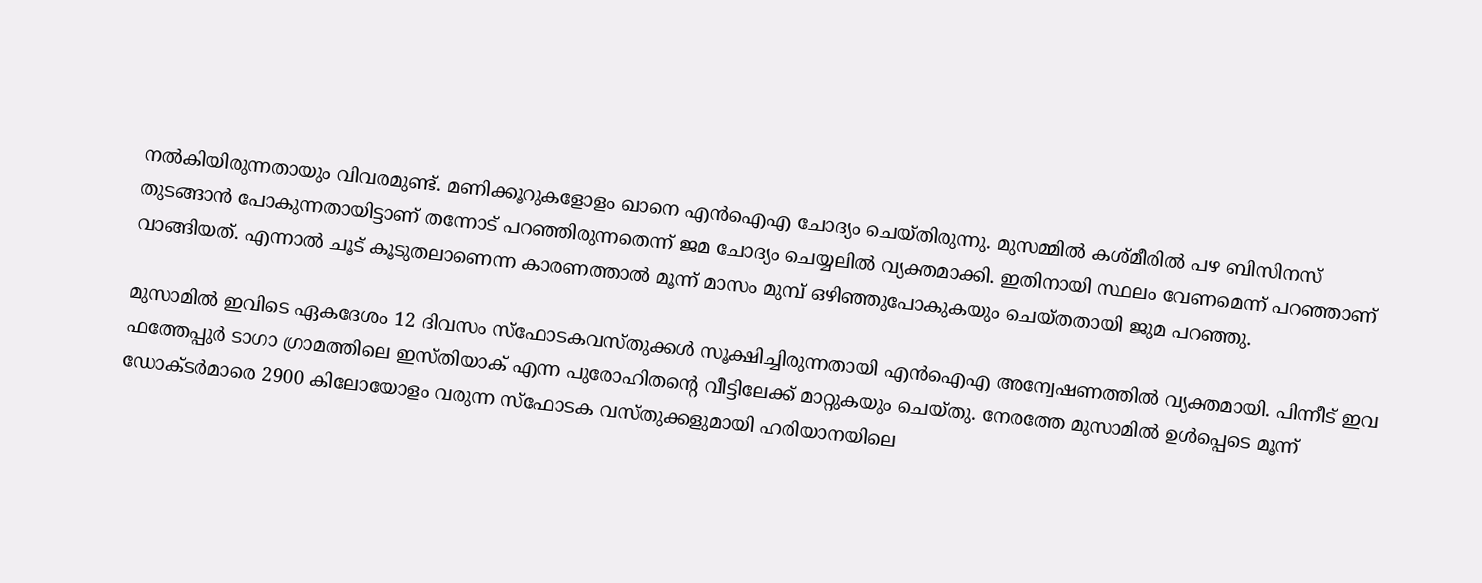നല്‍കിയിരുന്നതായും വിവരമുണ്ട്. മണിക്കൂറുകളോളം ഖാനെ എന്‍ഐഎ ചോദ്യം ചെയ്തിരുന്നു. മുസമ്മില്‍ കശ്മീരില്‍ പഴ ബിസിനസ് തുടങ്ങാന്‍ പോകുന്നതായിട്ടാണ് തന്നോട് പറഞ്ഞിരുന്നതെന്ന് ജമ ചോദ്യം ചെയ്യലില്‍ വ്യക്തമാക്കി. ഇതിനായി സ്ഥലം വേണമെന്ന് പറഞ്ഞാണ് വാങ്ങിയത്. എന്നാല്‍ ചൂട് കൂടുതലാണെന്ന കാരണത്താല്‍ മൂന്ന് മാസം മുമ്പ് ഒഴിഞ്ഞുപോകുകയും ചെയ്തതായി ജുമ പറഞ്ഞു.

മുസാമില്‍ ഇവിടെ ഏകദേശം 12 ദിവസം സ്‌ഫോടകവസ്തുക്കള്‍ സൂക്ഷിച്ചിരുന്നതായി എന്‍ഐഎ അന്വേഷണത്തില്‍ വ്യക്തമായി. പിന്നീട് ഇവ ഫത്തേപ്പുര്‍ ടാഗാ ഗ്രാമത്തിലെ ഇസ്തിയാക് എന്ന പുരോഹിതന്റെ വീട്ടിലേക്ക് മാറ്റുകയും ചെയ്തു. നേരത്തേ മുസാമില്‍ ഉള്‍പ്പെടെ മൂന്ന് ഡോക്ടര്‍മാരെ 2900 കിലോയോളം വരുന്ന സ്‌ഫോടക വസ്തുക്കളുമായി ഹരിയാനയിലെ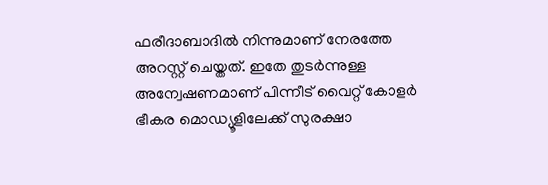ഫരീദാബാദില്‍ നിന്നുമാണ് നേരത്തേ അറസ്റ്റ് ചെയ്തത്. ഇതേ തുടര്‍ന്നുള്ള അന്വേഷണമാണ് പിന്നീട് വൈറ്റ് കോളര്‍ ഭീകര മൊഡ്യൂളിലേക്ക് സുരക്ഷാ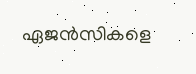ഏജന്‍സികളെ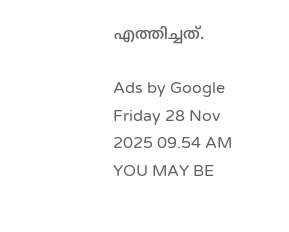എത്തിച്ചത്.

Ads by Google
Friday 28 Nov 2025 09.54 AM
YOU MAY BE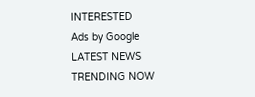INTERESTED
Ads by Google
LATEST NEWS
TRENDING NOW